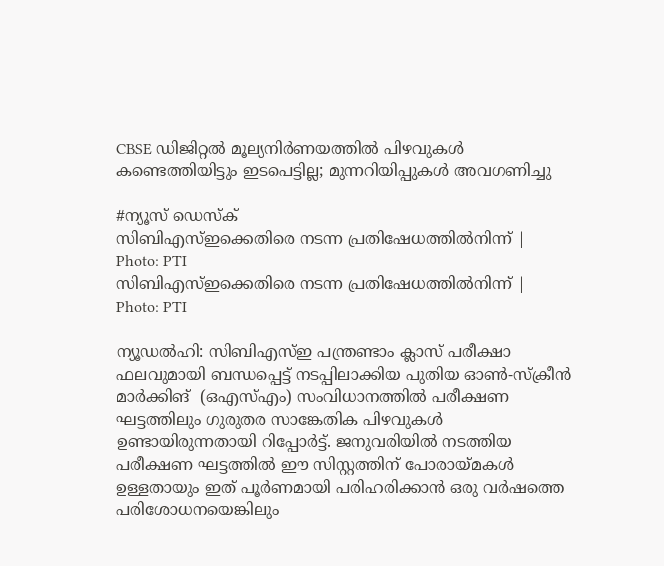CBSE ഡിജിറ്റൽ മൂല്യനിർണയത്തിൽ പിഴവുകൾ കണ്ടെത്തിയിട്ടും ഇടപെട്ടില്ല; മുന്നറിയിപ്പുകൾ അവഗണിച്ചു

#ന്യൂസ് ഡെസ്ക്
സിബിഎസ്ഇക്കെതിരെ നടന്ന പ്രതിഷേധത്തില്‍നിന്ന് | Photo: PTI
സിബിഎസ്ഇക്കെതിരെ നടന്ന പ്രതിഷേധത്തില്‍നിന്ന് | Photo: PTI

ന്യൂഡൽഹി: സിബിഎസ്ഇ പന്ത്രണ്ടാം ക്ലാസ് പരീക്ഷാ ഫലവുമായി ബന്ധപ്പെട്ട് നടപ്പിലാക്കിയ പുതിയ ഓൺ-സ്‌ക്രീൻ മാർക്കിങ്  (ഒഎസ്എം) സംവിധാനത്തിൽ പരീക്ഷണ ഘട്ടത്തിലും ഗുരുതര സാങ്കേതിക പിഴവുകൾ ഉണ്ടായിരുന്നതായി റിപ്പോർട്ട്. ജനുവരിയിൽ നടത്തിയ പരീക്ഷണ ഘട്ടത്തിൽ ഈ സിസ്റ്റത്തിന് പോരായ്മകൾ ഉള്ളതായും ഇത് പൂർണമായി പരിഹരിക്കാൻ ഒരു വർഷത്തെ പരിശോധനയെങ്കിലും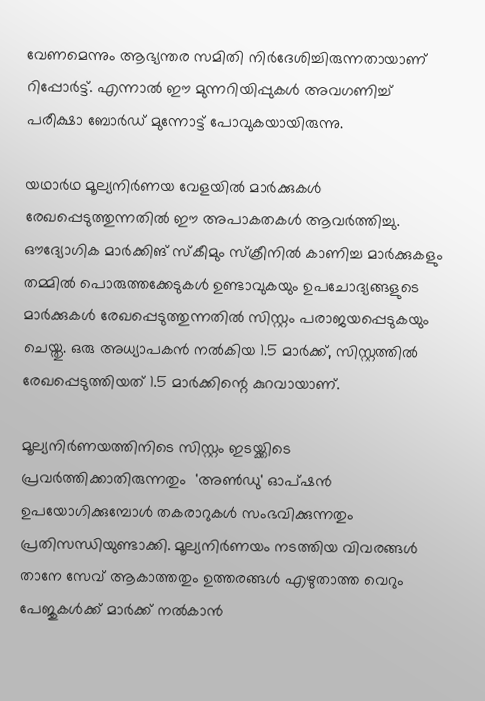വേണമെന്നും ആഭ്യന്തര സമിതി നിർദേശിച്ചിരുന്നതായാണ് റിപ്പോർട്ട്. എന്നാൽ ഈ മുന്നറിയിപ്പുകൾ അവഗണിച്ച് പരീക്ഷാ ബോർഡ് മുന്നോട്ട് പോവുകയായിരുന്നു.

യഥാർഥ മൂല്യനിർണയ വേളയിൽ മാർക്കുകൾ രേഖപ്പെടുത്തുന്നതിൽ ഈ അപാകതകൾ ആവർത്തിച്ചു. ഔദ്യോഗിക മാർക്കിങ് സ്കീമും സ്ക്രീനിൽ കാണിച്ച മാർക്കുകളും തമ്മിൽ പൊരുത്തക്കേടുകൾ ഉണ്ടാവുകയും ഉപചോദ്യങ്ങളുടെ മാർക്കുകൾ രേഖപ്പെടുത്തുന്നതിൽ സിസ്റ്റം പരാജയപ്പെടുകയും ചെയ്തു. ഒരു അധ്യാപകൻ നൽകിയ 1.5 മാർക്ക്, സിസ്റ്റത്തിൽ രേഖപ്പെടുത്തിയത് 1.5 മാർക്കിന്റെ കുറവായാണ്.

മൂല്യനിർണയത്തിനിടെ സിസ്റ്റം ഇടയ്ക്കിടെ പ്രവർത്തിക്കാതിരുന്നതും  'അൺഡു' ഓപ്ഷൻ ഉപയോഗിക്കുമ്പോൾ തകരാറുകൾ സംഭവിക്കുന്നതും പ്രതിസന്ധിയുണ്ടാക്കി. മൂല്യനിർണയം നടത്തിയ വിവരങ്ങൾ താനേ സേവ് ആകാത്തതും ഉത്തരങ്ങൾ എഴുതാത്ത വെറും പേജുകൾക്ക് മാർക്ക് നൽകാൻ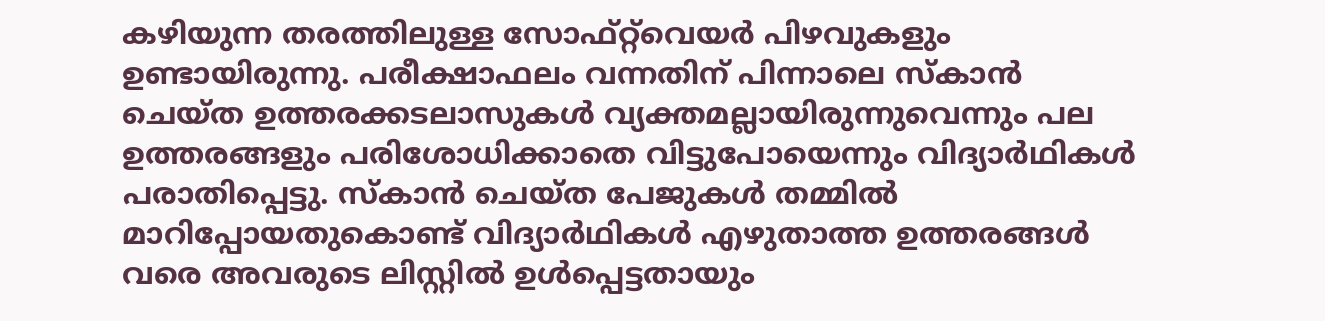കഴിയുന്ന തരത്തിലുള്ള സോഫ്റ്റ്‌വെയർ പിഴവുകളും ഉണ്ടായിരുന്നു. പരീക്ഷാഫലം വന്നതിന് പിന്നാലെ സ്കാൻ ചെയ്ത ഉത്തരക്കടലാസുകൾ വ്യക്തമല്ലായിരുന്നുവെന്നും പല ഉത്തരങ്ങളും പരിശോധിക്കാതെ വിട്ടുപോയെന്നും വിദ്യാർഥികൾ പരാതിപ്പെട്ടു. സ്കാൻ ചെയ്ത പേജുകൾ തമ്മിൽ മാറിപ്പോയതുകൊണ്ട് വിദ്യാർഥികൾ എഴുതാത്ത ഉത്തരങ്ങൾ വരെ അവരുടെ ലിസ്റ്റിൽ ഉൾപ്പെട്ടതായും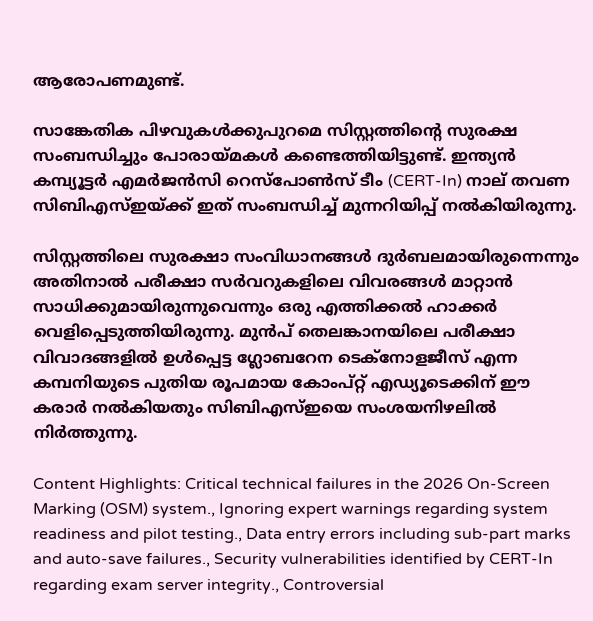ആരോപണമുണ്ട്.

സാങ്കേതിക പിഴവുകൾക്കുപുറമെ സിസ്റ്റത്തിന്റെ സുരക്ഷ സംബന്ധിച്ചും പോരായ്മകൾ കണ്ടെത്തിയിട്ടുണ്ട്. ഇന്ത്യൻ കമ്പ്യൂട്ടർ എമർജൻസി റെസ്പോൺസ് ടീം (CERT-In) നാല് തവണ സിബിഎസ്ഇയ്ക്ക് ഇത് സംബന്ധിച്ച് മുന്നറിയിപ്പ് നൽകിയിരുന്നു.

സിസ്റ്റത്തിലെ സുരക്ഷാ സംവിധാനങ്ങൾ ദുർബലമായിരുന്നെന്നും അതിനാൽ പരീക്ഷാ സർവറുകളിലെ വിവരങ്ങൾ മാറ്റാൻ സാധിക്കുമായിരുന്നുവെന്നും ഒരു എത്തിക്കൽ ഹാക്കർ വെളിപ്പെടുത്തിയിരുന്നു. മുൻപ് തെലങ്കാനയിലെ പരീക്ഷാ വിവാദങ്ങളിൽ ഉൾപ്പെട്ട ഗ്ലോബറേന ടെക്നോളജീസ് എന്ന കമ്പനിയുടെ പുതിയ രൂപമായ കോംപ്റ്റ് എഡ്യൂടെക്കിന് ഈ കരാർ നൽകിയതും സിബിഎസ്ഇയെ സംശയനിഴലിൽ നിർത്തുന്നു.

Content Highlights: Critical technical failures in the 2026 On-Screen Marking (OSM) system., Ignoring expert warnings regarding system readiness and pilot testing., Data entry errors including sub-part marks and auto-save failures., Security vulnerabilities identified by CERT-In regarding exam server integrity., Controversial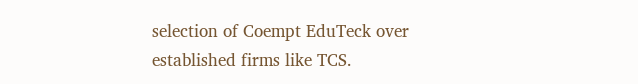selection of Coempt EduTeck over established firms like TCS.